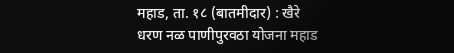महाड, ता. १८ (बातमीदार) : खैरे धरण नळ पाणीपुरवठा योजना महाड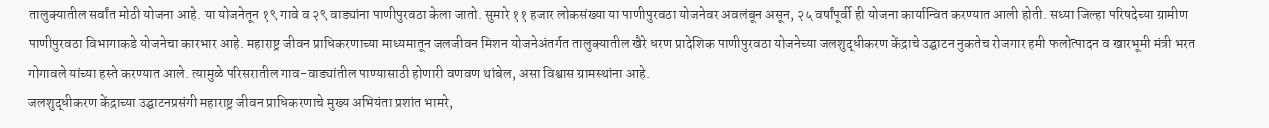तालुक्यातील सर्वांत मोठी योजना आहे. या योजनेतून १९ गावे व २९ वाड्यांना पाणीपुरवठा केला जातो. सुमारे ११ हजार लोकसंख्या या पाणीपुरवठा योजनेवर अवलंबून असून, २५ वर्षांपूर्वी ही योजना कार्यान्वित करण्यात आली होती. सध्या जिल्हा परिषदेच्या ग्रामीण पाणीपुरवठा विभागाकडे योजनेचा कारभार आहे. महाराष्ट्र जीवन प्राधिकरणाच्या माध्यमातून जलजीवन मिशन योजनेअंतर्गत तालुक्यातील खैरे धरण प्रादेशिक पाणीपुरवठा योजनेच्या जलशुद्धीकरण केंद्राचे उद्घाटन नुकतेच रोजगार हमी फलोत्पादन व खारभूमी मंत्री भरत गोगावले यांच्या हस्ते करण्यात आले. त्यामुळे परिसरातील गाव-वाड्यांतील पाण्यासाठी होणारी वणवण थांबेल, असा विश्वास ग्रामस्थांना आहे.
जलशुद्धीकरण केंद्राच्या उद्घाटनप्रसंगी महाराष्ट्र जीवन प्राधिकरणाचे मुख्य अभियंता प्रशांत भामरे,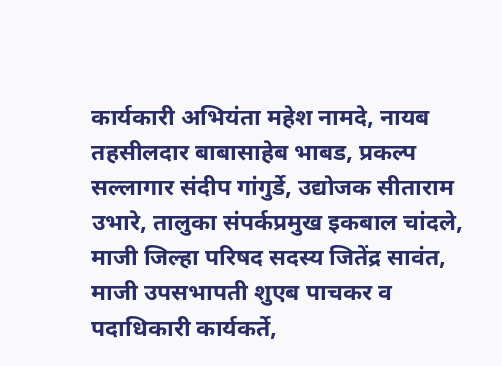कार्यकारी अभियंता महेश नामदे, नायब तहसीलदार बाबासाहेब भाबड, प्रकल्प सल्लागार संदीप गांगुर्डे, उद्योजक सीताराम उभारे, तालुका संपर्कप्रमुख इकबाल चांदले, माजी जिल्हा परिषद सदस्य जितेंद्र सावंत, माजी उपसभापती शुएब पाचकर व पदाधिकारी कार्यकर्ते,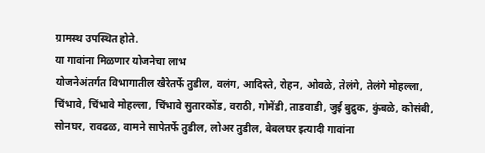ग्रामस्थ उपस्थित होते.
या गावांना मिळणार योजनेचा लाभ
योजनेअंतर्गत विभागातील खैरेतर्फे तुडील, वलंग, आदिस्ते, रोहन, ओवळे, तेलंगे, तेलंगे मोहल्ला, चिंभावे, चिंभावे मोहल्ला, चिंभावे सुतारकोंड, वराठी, गोमेंडी, ताडवाडी, जुई बुद्रुक, कुंबळे, कोसंबी, सोनघर, रावढळ, वामने सापेतर्फे तुडील, लोअर तुडील, बेबलघर इत्यादी गावांना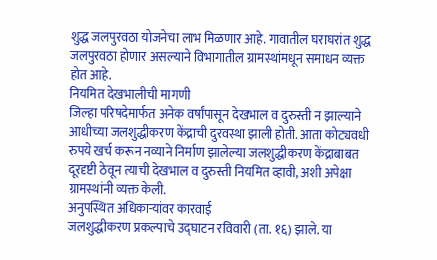शुद्ध जलपुरवठा योजनेचा लाभ मिळणार आहे. गावातील घराघरांत शुद्ध जलपुरवठा होणार असल्याने विभागातील ग्रामस्थांमधून समाधन व्यक्त होत आहे.
नियमित देखभालीची मागणी
जिल्हा परिषदेमार्फत अनेक वर्षांपासून देखभाल व दुरुस्ती न झाल्याने आधीच्या जलशुद्धीकरण केंद्राची दुरवस्था झाली होती. आता कोट्यवधी रुपये खर्च करून नव्याने निर्माण झालेल्या जलशुद्धीकरण केंद्राबाबत दूरदृष्टी ठेवून त्याची देखभाल व दुरुस्ती नियमित व्हावी, अशी अपेक्षा ग्रामस्थांनी व्यक्त केली.
अनुपस्थित अधिकाऱ्यांवर कारवाई
जलशुद्धीकरण प्रकल्पाचे उद्घाटन रविवारी (ता. १६) झाले. या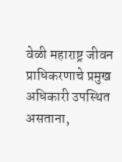वेळी महाराष्ट्र जीवन प्राधिकरणाचे प्रमुख अधिकारी उपस्थित असताना,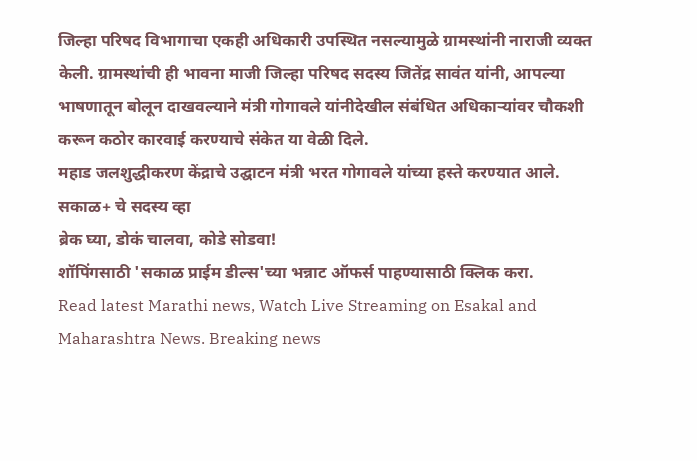जिल्हा परिषद विभागाचा एकही अधिकारी उपस्थित नसल्यामुळे ग्रामस्थांनी नाराजी व्यक्त केली. ग्रामस्थांची ही भावना माजी जिल्हा परिषद सदस्य जितेंद्र सावंत यांनी, आपल्या भाषणातून बोलून दाखवल्याने मंत्री गोगावले यांनीदेखील संबंधित अधिकाऱ्यांवर चौकशी करून कठोर कारवाई करण्याचे संकेत या वेळी दिले.
महाड जलशुद्धीकरण केंद्राचे उद्घाटन मंत्री भरत गोगावले यांच्या हस्ते करण्यात आले.
सकाळ+ चे सदस्य व्हा
ब्रेक घ्या, डोकं चालवा, कोडे सोडवा!
शॉपिंगसाठी 'सकाळ प्राईम डील्स'च्या भन्नाट ऑफर्स पाहण्यासाठी क्लिक करा.
Read latest Marathi news, Watch Live Streaming on Esakal and Maharashtra News. Breaking news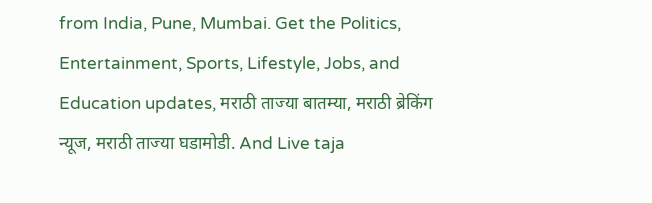from India, Pune, Mumbai. Get the Politics, Entertainment, Sports, Lifestyle, Jobs, and Education updates, मराठी ताज्या बातम्या, मराठी ब्रेकिंग न्यूज, मराठी ताज्या घडामोडी. And Live taja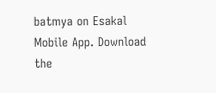batmya on Esakal Mobile App. Download the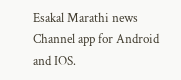Esakal Marathi news Channel app for Android and IOS.